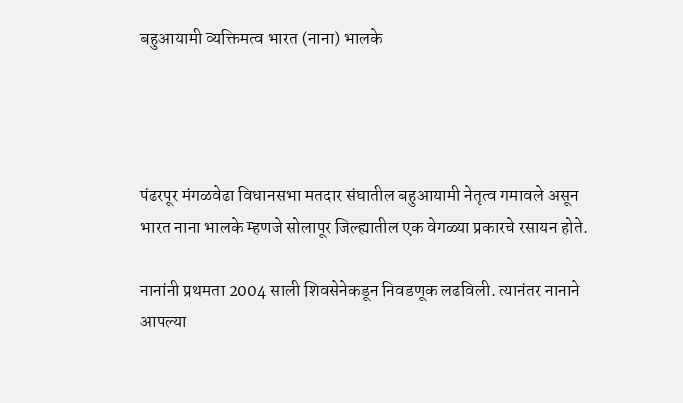बहुआयामी व्यक्तिमत्व भारत (नाना) भालके




पंढरपूर मंगळवेढा विधानसभा मतदार संघातील बहुआयामी नेतृत्व गमावले असून भारत नाना भालके म्हणजे सोलापूर जिल्ह्यातील एक वेगळ्या प्रकारचे रसायन होते.

नानांनी प्रथमता 2004 साली शिवसेनेकडून निवडणूक लढविली. त्यानंतर नानाने आपल्या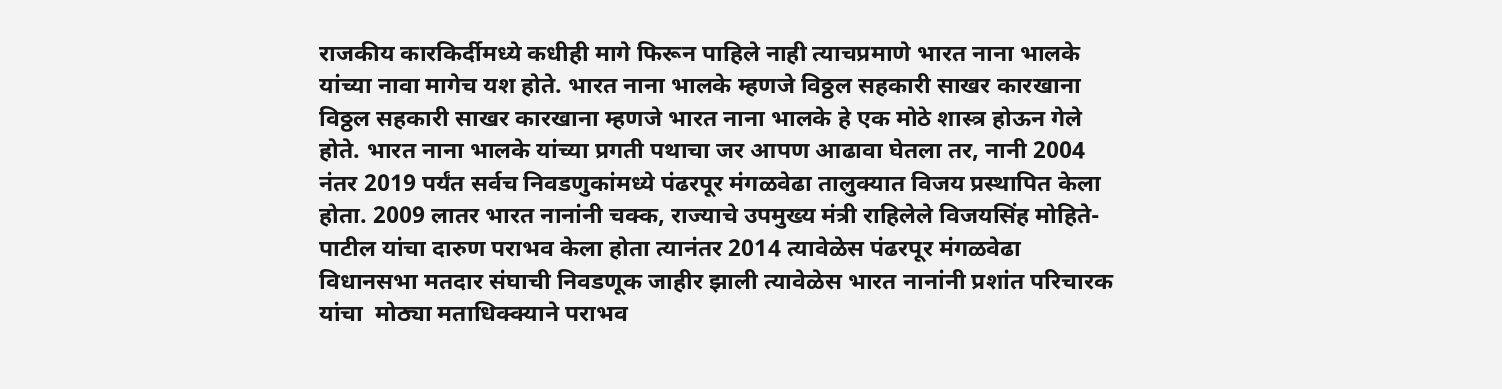राजकीय कारकिर्दीमध्ये कधीही मागे फिरून पाहिले नाही त्याचप्रमाणे भारत नाना भालके यांच्या नावा मागेच यश होते. भारत नाना भालके म्हणजे विठ्ठल सहकारी साखर कारखाना विठ्ठल सहकारी साखर कारखाना म्हणजे भारत नाना भालके हे एक मोठे शास्त्र होऊन गेले होते. भारत नाना भालके यांच्या प्रगती पथाचा जर आपण आढावा घेतला तर, नानी 2004 नंतर 2019 पर्यंत सर्वच निवडणुकांमध्ये पंढरपूर मंगळवेढा तालुक्यात विजय प्रस्थापित केला होता. 2009 लातर भारत नानांनी चक्क, राज्याचे उपमुख्य मंत्री राहिलेले विजयसिंह मोहिते-पाटील यांचा दारुण पराभव केला होता त्यानंतर 2014 त्यावेळेस पंढरपूर मंगळवेढा विधानसभा मतदार संघाची निवडणूक जाहीर झाली त्यावेळेस भारत नानांनी प्रशांत परिचारक यांचा  मोठ्या मताधिक्क्याने पराभव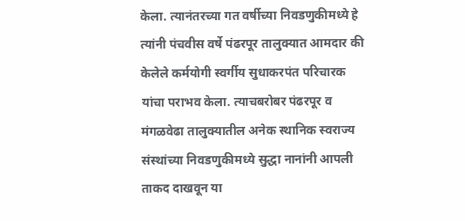केला. त्यानंतरच्या गत वर्षीच्या निवडणुकीमध्ये हे त्यांनी पंचवीस वर्षे पंढरपूर तालुक्यात आमदार की केलेले कर्मयोगी स्वर्गीय सुधाकरपंत परिचारक यांचा पराभव केला. त्याचबरोबर पंढरपूर व मंगळवेढा तालुक्यातील अनेक स्थानिक स्वराज्य संस्थांच्या निवडणुकीमध्ये सुद्धा नानांनी आपली ताकद दाखवून या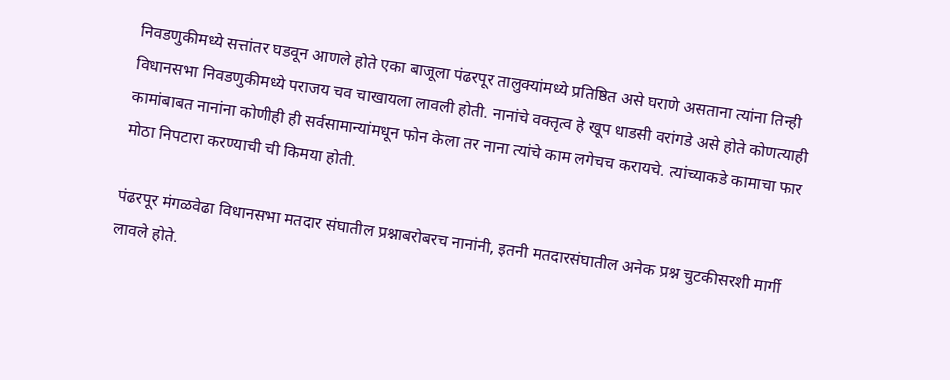निवडणुकीमध्ये सत्तांतर घडवून आणले होते एका बाजूला पंढरपूर तालुक्यांमध्ये प्रतिष्ठित असे घराणे असताना त्यांना तिन्ही विधानसभा निवडणुकीमध्ये पराजय चव चाखायला लावली होती. नानांचे वक्तृत्व हे खूप धाडसी वरांगडे असे होते कोणत्याही कामांबाबत नानांना कोणीही ही सर्वसामान्यांमधून फोन केला तर नाना त्यांचे काम लगेचच करायचे. त्यांच्याकडे कामाचा फार मोठा निपटारा करण्याची ची किमया होती.

पंढरपूर मंगळवेढा विधानसभा मतदार संघातील प्रश्नाबरोबरच नानांनी, इतनी मतदारसंघातील अनेक प्रश्न चुटकीसरशी मार्गी लावले होते.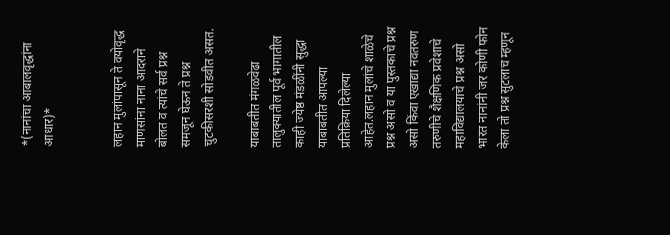*(नानांचा आबालवृद्धांना आधार)*


लहान मुलांपासून ते वयोवृद्ध माणसांना नाना आदराने बोलत व त्यांचे सर्व प्रश्न समजून घेऊन ते प्रश्न चुटकीसरशी सोडवीत असत.

याबाबतीत मंगळवेढा तालुक्यातील पूर्व भागातील काही ज्येष्ठ मंडळींनी सुद्धा याबाबतीत आपल्या प्रतिक्रिया दिलेल्या आहेत.लहान मुलांचे शाळेचे प्रश्न असो व या पुस्तकाचे प्रश्न असो किंवा एखाद्या नवतरुण तरुणीचे शैक्षणिक प्रवेशाचे  महाविद्यालयाचे प्रश्न असो भारत नानांनी जर कोणी फोन केला तो प्रश्न सुटलाच म्हणून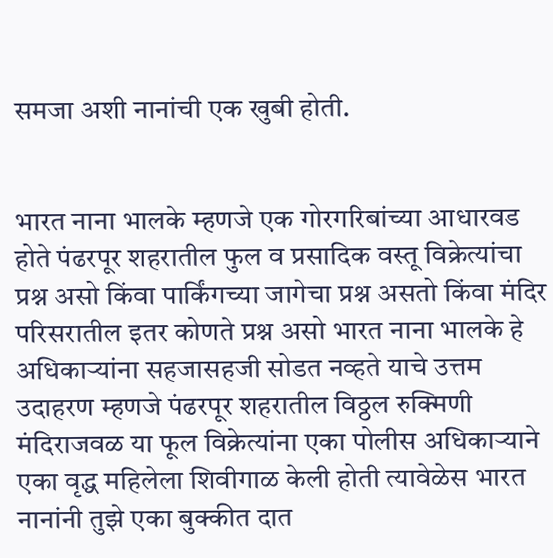समजा अशी नानांची एक खुबी होती.


भारत नाना भालके म्हणजे एक गोरगरिबांच्या आधारवड होते पंढरपूर शहरातील फुल व प्रसादिक वस्तू विक्रेत्यांचा प्रश्न असो किंवा पार्किंगच्या जागेचा प्रश्न असतो किंवा मंदिर परिसरातील इतर कोणते प्रश्न असो भारत नाना भालके हे अधिकाऱ्यांना सहजासहजी सोडत नव्हते याचे उत्तम उदाहरण म्हणजे पंढरपूर शहरातील विठ्ठल रुक्मिणी मंदिराजवळ या फूल विक्रेत्यांना एका पोलीस अधिकाऱ्याने एका वृद्ध महिलेला शिवीगाळ केली होती त्यावेळेस भारत नानांनी तुझे एका बुक्कीत दात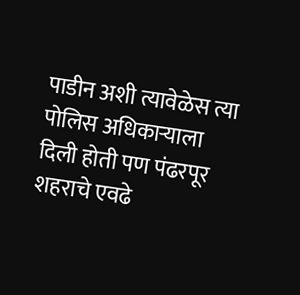पाडीन अशी त्यावेळेस त्या पोलिस अधिकाऱ्याला दिली होती पण पंढरपूर शहराचे एवढे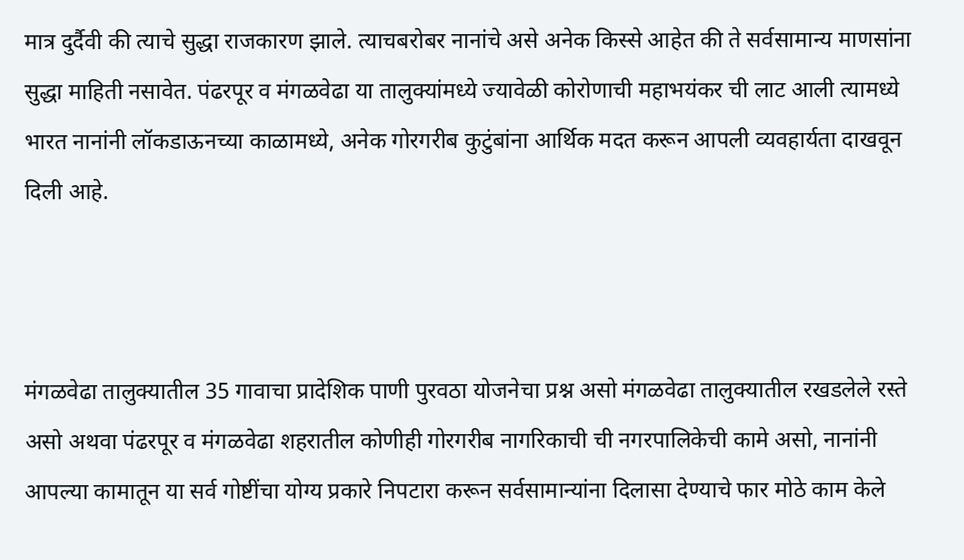मात्र दुर्दैवी की त्याचे सुद्धा राजकारण झाले. त्याचबरोबर नानांचे असे अनेक किस्से आहेत की ते सर्वसामान्य माणसांना सुद्धा माहिती नसावेत. पंढरपूर व मंगळवेढा या तालुक्यांमध्ये ज्यावेळी कोरोणाची महाभयंकर ची लाट आली त्यामध्ये भारत नानांनी लॉकडाऊनच्या काळामध्ये, अनेक गोरगरीब कुटुंबांना आर्थिक मदत करून आपली व्यवहार्यता दाखवून दिली आहे.



मंगळवेढा तालुक्यातील 35 गावाचा प्रादेशिक पाणी पुरवठा योजनेचा प्रश्न असो मंगळवेढा तालुक्यातील रखडलेले रस्ते असो अथवा पंढरपूर व मंगळवेढा शहरातील कोणीही गोरगरीब नागरिकाची ची नगरपालिकेची कामे असो, नानांनी आपल्या कामातून या सर्व गोष्टींचा योग्य प्रकारे निपटारा करून सर्वसामान्यांना दिलासा देण्याचे फार मोठे काम केले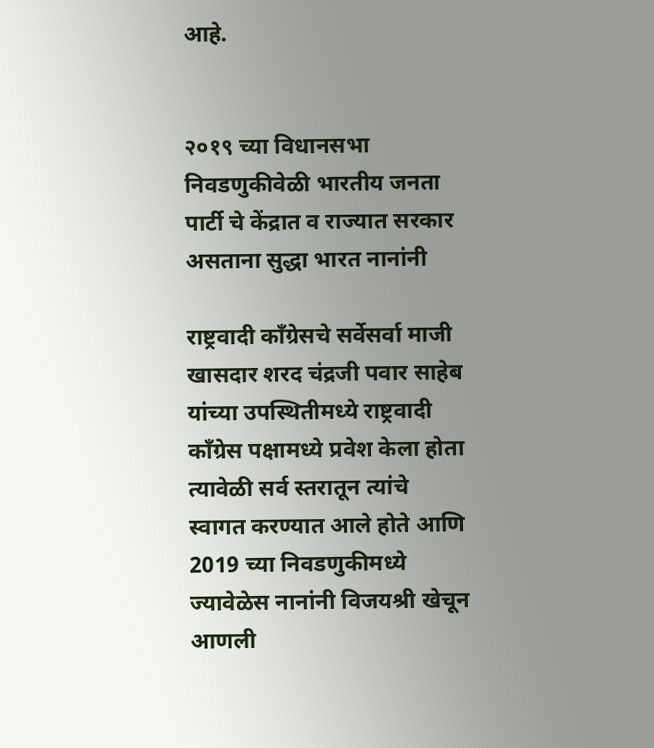आहे.


२०१९ च्या विधानसभा निवडणुकीवेळी भारतीय जनता पार्टी चे केंद्रात व राज्यात सरकार असताना सुद्धा भारत नानांनी

राष्ट्रवादी काँग्रेसचे सर्वेसर्वा माजी खासदार शरद चंद्रजी पवार साहेब यांच्या उपस्थितीमध्ये राष्ट्रवादी काँग्रेस पक्षामध्ये प्रवेश केला होता त्यावेळी सर्व स्तरातून त्यांचे स्वागत करण्यात आले होते आणि 2019 च्या निवडणुकीमध्ये ज्यावेळेस नानांनी विजयश्री खेचून आणली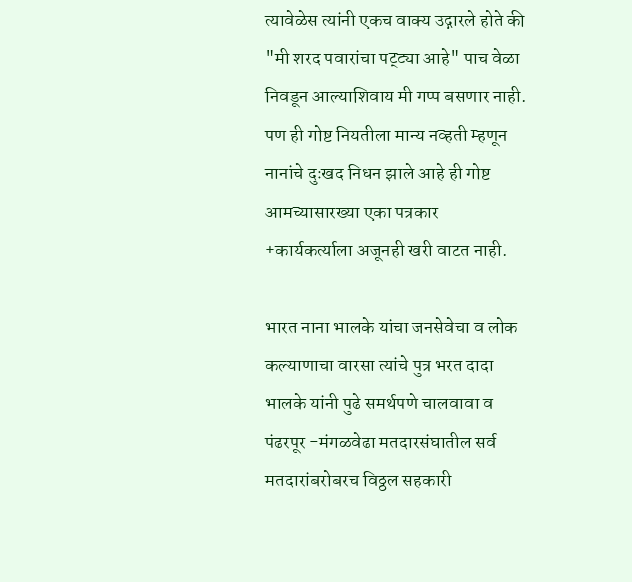त्यावेळेस त्यांनी एकच वाक्य उद्गारले होते की "मी शरद पवारांचा पट्ट्या आहे" पाच वेळा निवडून आल्याशिवाय मी गप्प बसणार नाही. पण ही गोष्ट नियतीला मान्य नव्हती म्हणून नानांचे दुःखद निधन झाले आहे ही गोष्ट आमच्यासारख्या एका पत्रकार +कार्यकर्त्याला अजूनही खरी वाटत नाही.

भारत नाना भालके यांचा जनसेवेचा व लोक कल्याणाचा वारसा त्यांचे पुत्र भरत दादा भालके यांनी पुढे समर्थपणे चालवावा व पंढरपूर -मंगळवेढा मतदारसंघातील सर्व मतदारांबरोबरच विठ्ठल सहकारी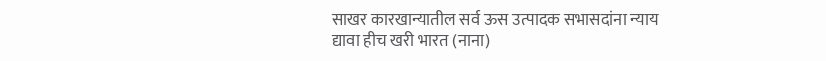साखर कारखान्यातील सर्व ऊस उत्पादक सभासदांना न्याय द्यावा हीच खरी भारत (नाना)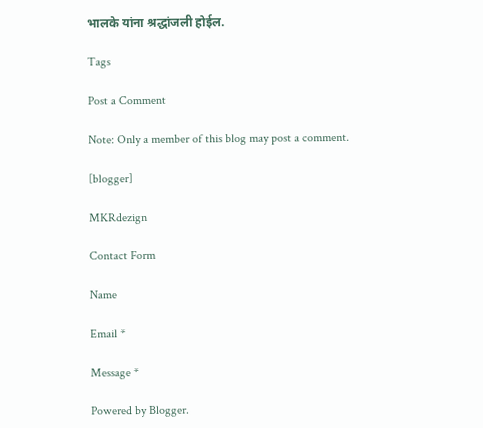भालके यांना श्रद्धांजली होईल.

Tags

Post a Comment

Note: Only a member of this blog may post a comment.

[blogger]

MKRdezign

Contact Form

Name

Email *

Message *

Powered by Blogger.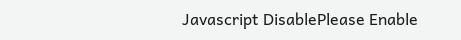Javascript DisablePlease Enable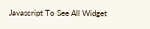Javascript To See All Widget